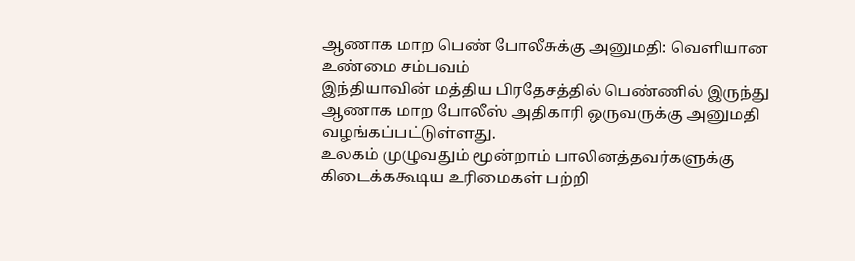ஆணாக மாற பெண் போலீசுக்கு அனுமதி: வெளியான உண்மை சம்பவம்
இந்தியாவின் மத்திய பிரதேசத்தில் பெண்ணில் இருந்து ஆணாக மாற போலீஸ் அதிகாரி ஒருவருக்கு அனுமதி வழங்கப்பட்டுள்ளது.
உலகம் முழுவதும் மூன்றாம் பாலினத்தவர்களுக்கு கிடைக்ககூடிய உரிமைகள் பற்றி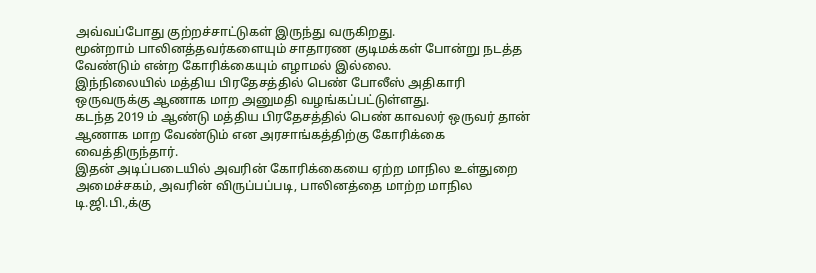அவ்வப்போது குற்றச்சாட்டுகள் இருந்து வருகிறது.
மூன்றாம் பாலினத்தவர்களையும் சாதாரண குடிமக்கள் போன்று நடத்த வேண்டும் என்ற கோரிக்கையும் எழாமல் இல்லை.
இந்நிலையில் மத்திய பிரதேசத்தில் பெண் போலீஸ் அதிகாரி ஒருவருக்கு ஆணாக மாற அனுமதி வழங்கப்பட்டுள்ளது.
கடந்த 2019 ம் ஆண்டு மத்திய பிரதேசத்தில் பெண் காவலர் ஒருவர் தான் ஆணாக மாற வேண்டும் என அரசாங்கத்திற்கு கோரிக்கை வைத்திருந்தார்.
இதன் அடிப்படையில் அவரின் கோரிக்கையை ஏற்ற மாநில உள்துறை அமைச்சகம், அவரின் விருப்பப்படி, பாலினத்தை மாற்ற மாநில டி.ஜி.பி.,க்கு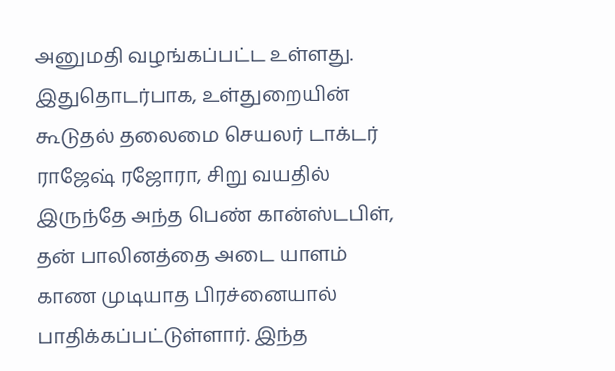அனுமதி வழங்கப்பட்ட உள்ளது.
இதுதொடர்பாக, உள்துறையின் கூடுதல் தலைமை செயலர் டாக்டர் ராஜேஷ் ரஜோரா, சிறு வயதில் இருந்தே அந்த பெண் கான்ஸ்டபிள், தன் பாலினத்தை அடை யாளம் காண முடியாத பிரச்னையால் பாதிக்கப்பட்டுள்ளார். இந்த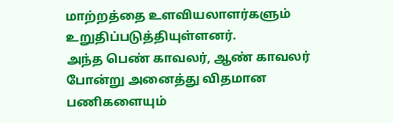மாற்றத்தை உளவியலாளர்களும் உறுதிப்படுத்தியுள்ளனர்.
அந்த பெண் காவலர், ஆண் காவலர் போன்று அனைத்து விதமான பணிகளையும்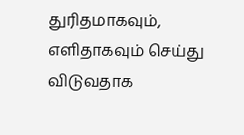துரிதமாகவும், எளிதாகவும் செய்து விடுவதாக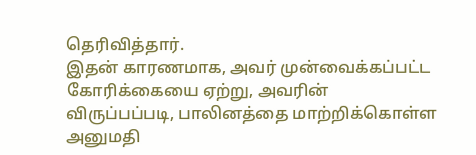தெரிவித்தார்.
இதன் காரணமாக, அவர் முன்வைக்கப்பட்ட கோரிக்கையை ஏற்று, அவரின் விருப்பப்படி, பாலினத்தை மாற்றிக்கொள்ள அனுமதி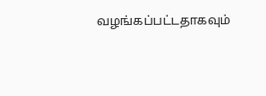வழங்கப்பட்டதாகவும்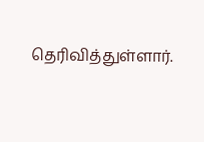தெரிவித்துள்ளார்.